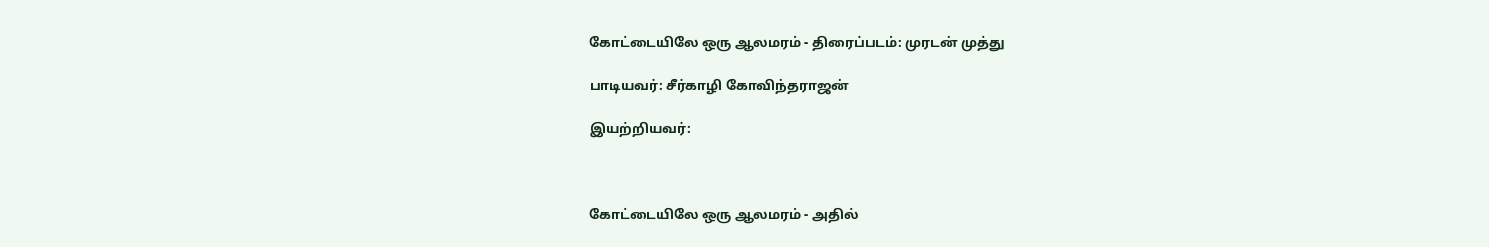கோட்டையிலே ஒரு ஆலமரம் - திரைப்படம்: முரடன் முத்து

பாடியவர்: சீர்காழி கோவிந்தராஜன்

இயற்றியவர்:



கோட்டையிலே ஒரு ஆலமரம் - அதில்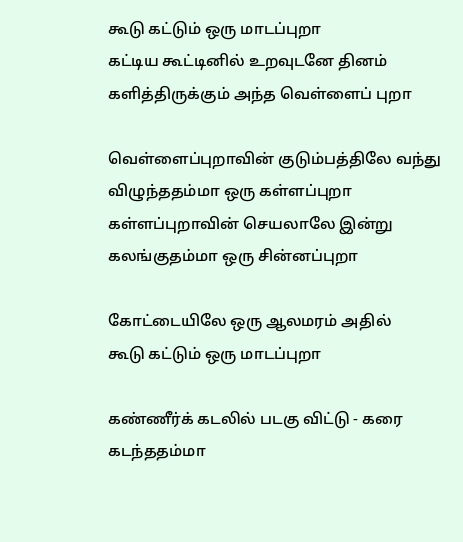கூடு கட்டும் ஒரு மாடப்புறா
கட்டிய கூட்டினில் உறவுடனே தினம்
களித்திருக்கும் அந்த வெள்ளைப் புறா

வெள்ளைப்புறாவின் குடும்பத்திலே வந்து
விழுந்ததம்மா ஒரு கள்ளப்புறா
கள்ளப்புறாவின் செயலாலே இன்று
கலங்குதம்மா ஒரு சின்னப்புறா

கோட்டையிலே ஒரு ஆலமரம் அதில்
கூடு கட்டும் ஒரு மாடப்புறா

கண்ணீர்க் கடலில் படகு விட்டு - கரை
கடந்ததம்மா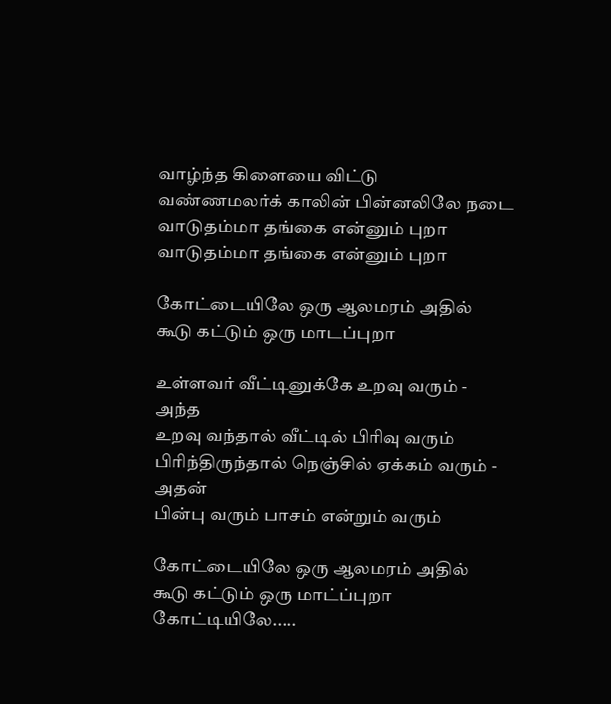வாழ்ந்த கிளையை விட்டு
வண்ணமலர்க் காலின் பின்னலிலே நடை
வாடுதம்மா தங்கை என்னும் புறா
வாடுதம்மா தங்கை என்னும் புறா

கோட்டையிலே ஒரு ஆலமரம் அதில்
கூடு கட்டும் ஒரு மாடப்புறா

உள்ளவர் வீட்டினுக்கே உறவு வரும் - அந்த
உறவு வந்தால் வீட்டில் பிரிவு வரும்
பிரிந்திருந்தால் நெஞ்சில் ஏக்கம் வரும் - அதன்
பின்பு வரும் பாசம் என்றும் வரும்

கோட்டையிலே ஒரு ஆலமரம் அதில்
கூடு கட்டும் ஒரு மாட்ப்புறா
கோட்டியிலே.....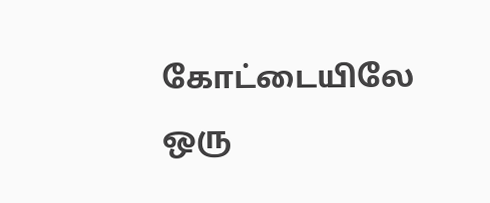கோட்டையிலே ஒரு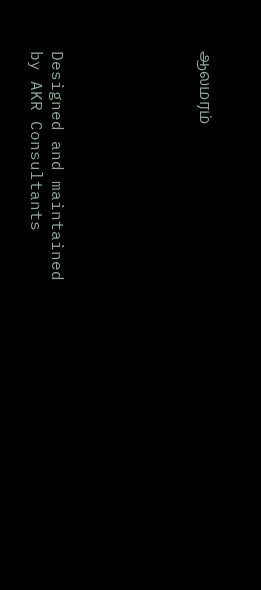ஆலமரம்






Designed and maintained by AKR Consultants